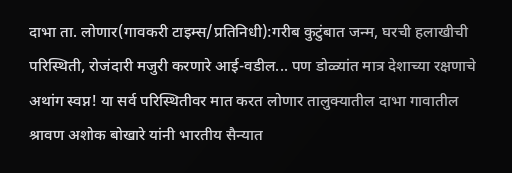दाभा ता. लोणार(गावकरी टाइम्स/प्रतिनिधी):गरीब कुटुंबात जन्म, घरची हलाखीची परिस्थिती, रोजंदारी मजुरी करणारे आई-वडील... पण डोळ्यांत मात्र देशाच्या रक्षणाचे अथांग स्वप्न! या सर्व परिस्थितीवर मात करत लोणार तालुक्यातील दाभा गावातील श्रावण अशोक बोखारे यांनी भारतीय सैन्यात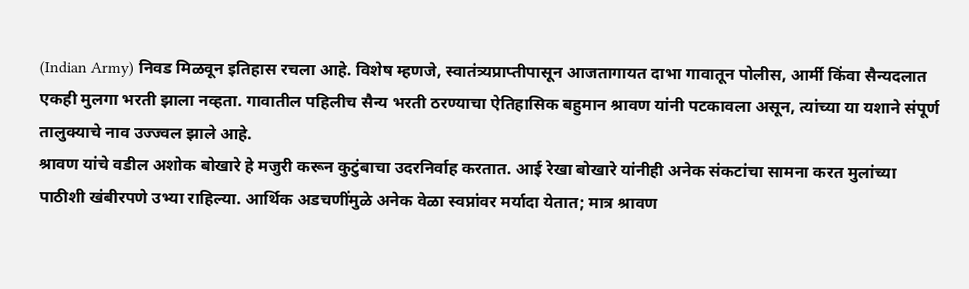(Indian Army) निवड मिळवून इतिहास रचला आहे. विशेष म्हणजे, स्वातंत्र्यप्राप्तीपासून आजतागायत दाभा गावातून पोलीस, आर्मी किंवा सैन्यदलात एकही मुलगा भरती झाला नव्हता. गावातील पहिलीच सैन्य भरती ठरण्याचा ऐतिहासिक बहुमान श्रावण यांनी पटकावला असून, त्यांच्या या यशाने संपूर्ण तालुक्याचे नाव उज्ज्वल झाले आहे.
श्रावण यांचे वडील अशोक बोखारे हे मजुरी करून कुटुंबाचा उदरनिर्वाह करतात. आई रेखा बोखारे यांनीही अनेक संकटांचा सामना करत मुलांच्या पाठीशी खंबीरपणे उभ्या राहिल्या. आर्थिक अडचणींमुळे अनेक वेळा स्वप्नांवर मर्यादा येतात; मात्र श्रावण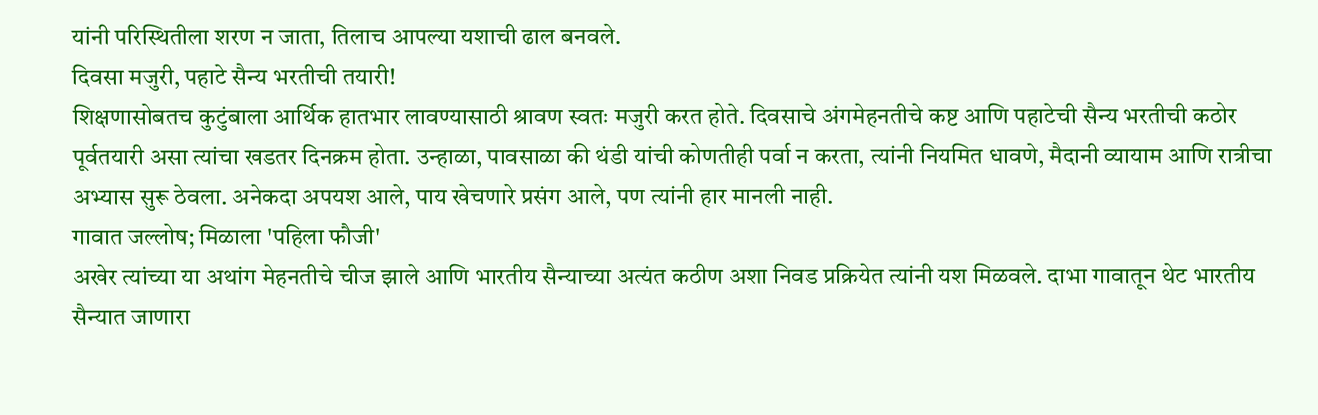यांनी परिस्थितीला शरण न जाता, तिलाच आपल्या यशाची ढाल बनवले.
दिवसा मजुरी, पहाटे सैन्य भरतीची तयारी!
शिक्षणासोबतच कुटुंबाला आर्थिक हातभार लावण्यासाठी श्रावण स्वतः मजुरी करत होते. दिवसाचे अंगमेहनतीचे कष्ट आणि पहाटेची सैन्य भरतीची कठोर पूर्वतयारी असा त्यांचा खडतर दिनक्रम होता. उन्हाळा, पावसाळा की थंडी यांची कोणतीही पर्वा न करता, त्यांनी नियमित धावणे, मैदानी व्यायाम आणि रात्रीचा अभ्यास सुरू ठेवला. अनेकदा अपयश आले, पाय खेचणारे प्रसंग आले, पण त्यांनी हार मानली नाही.
गावात जल्लोष; मिळाला 'पहिला फौजी'
अखेर त्यांच्या या अथांग मेहनतीचे चीज झाले आणि भारतीय सैन्याच्या अत्यंत कठीण अशा निवड प्रक्रियेत त्यांनी यश मिळवले. दाभा गावातून थेट भारतीय सैन्यात जाणारा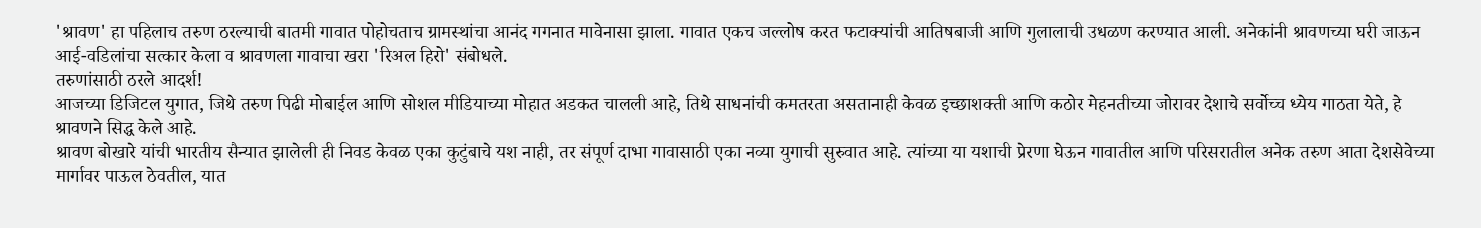'श्रावण' हा पहिलाच तरुण ठरल्याची बातमी गावात पोहोचताच ग्रामस्थांचा आनंद गगनात मावेनासा झाला. गावात एकच जल्लोष करत फटाक्यांची आतिषबाजी आणि गुलालाची उधळण करण्यात आली. अनेकांनी श्रावणच्या घरी जाऊन आई-वडिलांचा सत्कार केला व श्रावणला गावाचा खरा 'रिअल हिरो' संबोधले.
तरुणांसाठी ठरले आदर्श!
आजच्या डिजिटल युगात, जिथे तरुण पिढी मोबाईल आणि सोशल मीडियाच्या मोहात अडकत चालली आहे, तिथे साधनांची कमतरता असतानाही केवळ इच्छाशक्ती आणि कठोर मेहनतीच्या जोरावर देशाचे सर्वोच्च ध्येय गाठता येते, हे श्रावणने सिद्ध केले आहे.
श्रावण बोखारे यांची भारतीय सैन्यात झालेली ही निवड केवळ एका कुटुंबाचे यश नाही, तर संपूर्ण दाभा गावासाठी एका नव्या युगाची सुरुवात आहे. त्यांच्या या यशाची प्रेरणा घेऊन गावातील आणि परिसरातील अनेक तरुण आता देशसेवेच्या मार्गावर पाऊल ठेवतील, यात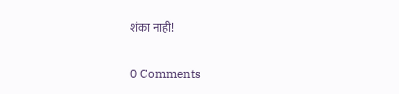शंका नाही!

0 Comments